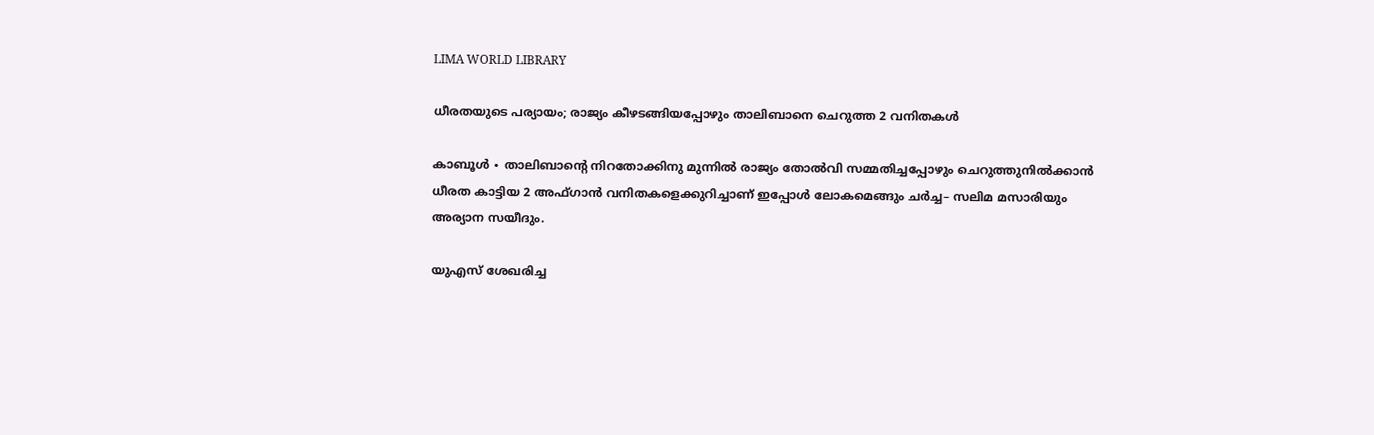LIMA WORLD LIBRARY

ധീരതയുടെ പര്യായം; രാജ്യം കീഴടങ്ങിയപ്പോഴും താലിബാനെ ചെറുത്ത 2 വനിതകൾ

കാബൂൾ ∙ താലിബാന്റെ നിറതോക്കിനു മുന്നിൽ രാജ്യം തോൽവി സമ്മതിച്ചപ്പോഴും ചെറുത്തുനിൽക്കാൻ ധീരത കാട്ടിയ 2 അഫ്ഗാൻ വനിതകളെക്കുറിച്ചാണ് ഇപ്പോൾ ലോകമെങ്ങും ചർച്ച– സലിമ മസാരിയും അര്യാന സയീദും.

യുഎസ് ശേഖരിച്ച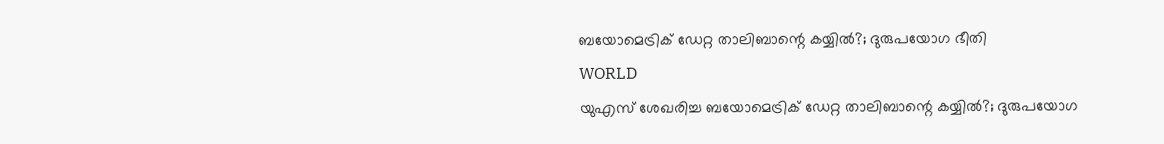ബയോമെട്രിക് ഡേറ്റ താലിബാന്റെ കയ്യിൽ?; ദുരുപയോഗ ഭീതി
WORLD
യുഎസ് ശേഖരിച്ച ബയോമെട്രിക് ഡേറ്റ താലിബാന്റെ കയ്യിൽ?; ദുരുപയോഗ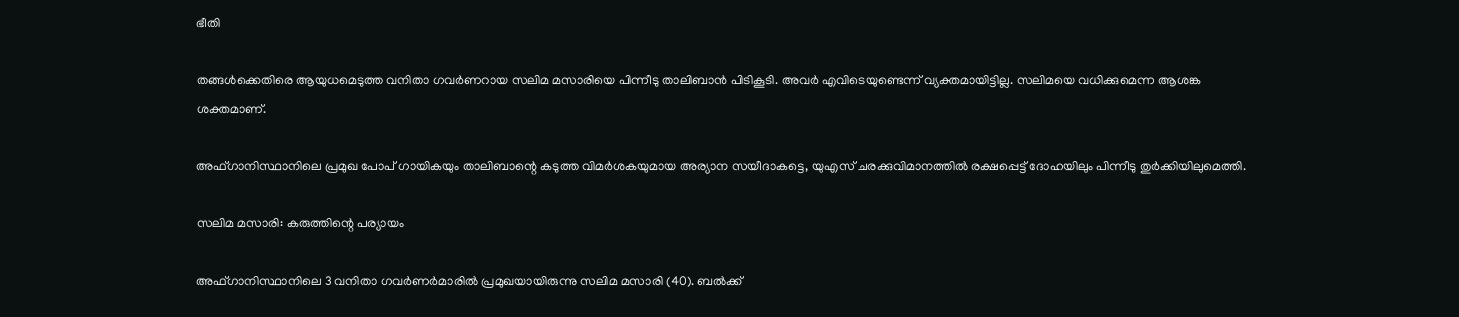ഭീതി

തങ്ങൾക്കെതിരെ ആയുധമെടുത്ത വനിതാ ഗവർണറായ സലിമ മസാരിയെ പിന്നീടു താലിബാൻ പിടികൂടി. അവർ എവിടെയുണ്ടെന്ന് വ്യക്തമായിട്ടില്ല. സലിമയെ വധിക്കുമെന്ന ആശങ്ക ശക്തമാണ്.

അഫ്ഗാനിസ്ഥാനിലെ പ്രമുഖ പോപ് ഗായികയും താലിബാന്റെ കടുത്ത വിമർശകയുമായ അര്യാന സയീദാകട്ടെ, യുഎസ് ചരക്കുവിമാനത്തിൽ രക്ഷപ്പെട്ട് ദോഹയിലും പിന്നീടു തുർക്കിയിലുമെത്തി.

സലിമ മസാരി: കരുത്തിന്റെ പര്യായം

അഫ്ഗാനിസ്ഥാനിലെ 3 വനിതാ ഗവർണർമാരിൽ പ്രമുഖയായിരുന്നു സലിമ മസാരി (40). ബൽക്ക്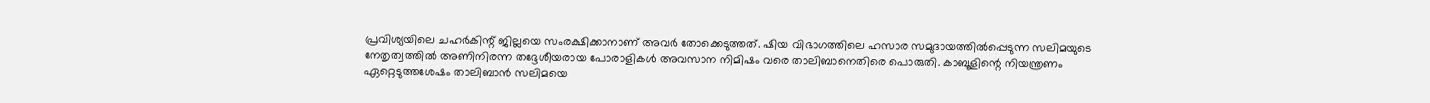പ്രവിശ്യയിലെ ചഹർകിന്റ് ജില്ലയെ സംരക്ഷിക്കാനാണ് അവർ തോക്കെടുത്തത്. ഷിയ വിഭാഗത്തിലെ ഹസാര സമുദായത്തിൽപ്പെടുന്ന സലിമയുടെ നേതൃത്വത്തിൽ അണിനിരന്ന തദ്ദേശീയരായ പോരാളികൾ അവസാന നിമിഷം വരെ താലിബാനെതിരെ പൊരുതി. കാബൂളിന്റെ നിയന്ത്രണം ഏറ്റെടുത്തശേഷം താലിബാൻ സലിമയെ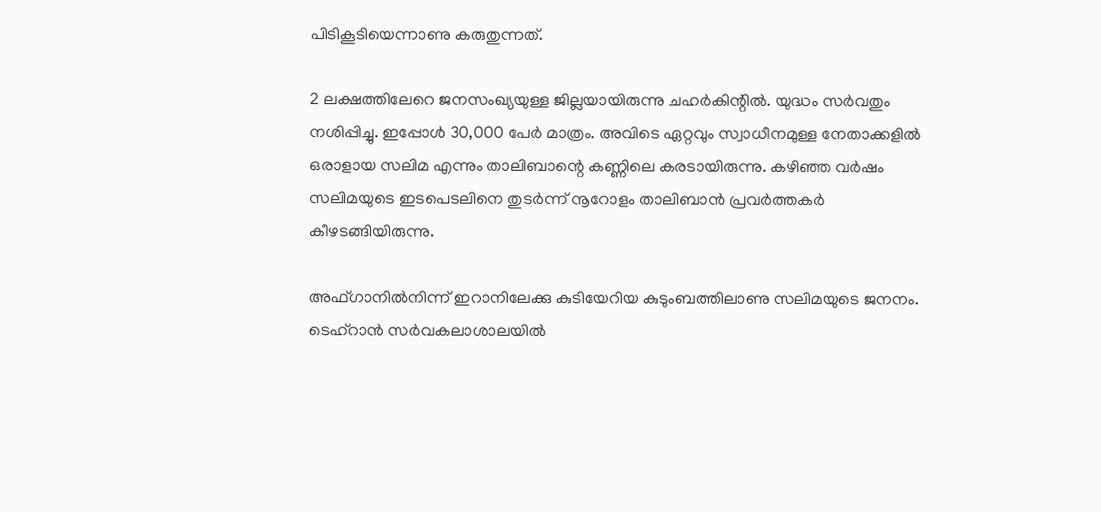പിടികൂടിയെന്നാണു കരുതുന്നത്.

2 ലക്ഷത്തിലേറെ ജനസംഖ്യയുള്ള ജില്ലയായിരുന്നു ചഹർകിന്റിൽ. യുദ്ധം സർവതും നശിപ്പിച്ചു. ഇപ്പോൾ 30,000 പേർ മാത്രം. അവിടെ ഏറ്റവും സ്വാധീനമുള്ള നേതാക്കളിൽ ഒരാളായ സലിമ എന്നും താലിബാന്റെ കണ്ണിലെ കരടായിരുന്നു. കഴിഞ്ഞ വർഷം സലിമയുടെ ഇടപെടലിനെ തുടർന്ന് നൂറോളം താലിബാൻ പ്രവർത്തകർ കീഴടങ്ങിയിരുന്നു.

അഫ്ഗാനിൽനിന്ന് ഇറാനിലേക്കു കുടിയേറിയ കുടുംബത്തിലാണു സലിമയുടെ ജനനം. ടെഹ്റാൻ സർവകലാശാലയിൽ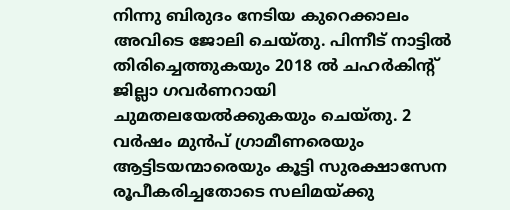നിന്നു ബിരുദം നേടിയ കുറെക്കാലം അവിടെ ജോലി ചെയ്തു. പിന്നീട് നാട്ടിൽ തിരിച്ചെത്തുകയും 2018 ൽ ചഹർകിന്റ് ജില്ലാ ഗവർണറായി ചുമതലയേൽക്കുകയും ചെയ്തു. 2 വർഷം മുൻപ് ഗ്രാമീണരെയും ആട്ടിടയന്മാരെയും കൂട്ടി സുരക്ഷാസേന രൂപീകരിച്ചതോടെ സലിമയ്ക്കു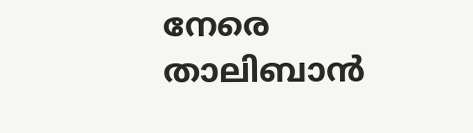നേരെ താലിബാൻ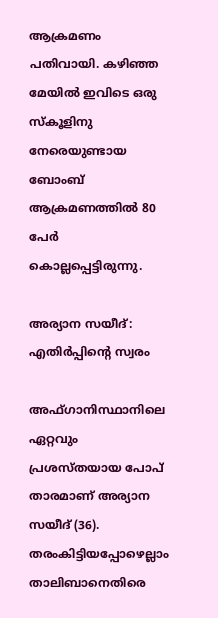ആക്രമണം പതിവായി. കഴിഞ്ഞ മേയിൽ ഇവിടെ ഒരു സ്കൂളിനു നേരെയുണ്ടായ ബോംബ് ആക്രമണത്തിൽ 80 പേർ കൊല്ലപ്പെട്ടിരുന്നു.

അര്യാന സയീദ്: എതിർപ്പിന്റെ സ്വരം

അഫ്ഗാനിസ്ഥാനിലെ ഏറ്റവും പ്രശസ്തയായ പോപ് താരമാണ് അര്യാന സയീദ് (36). തരംകിട്ടിയപ്പോഴെല്ലാം താലിബാനെതിരെ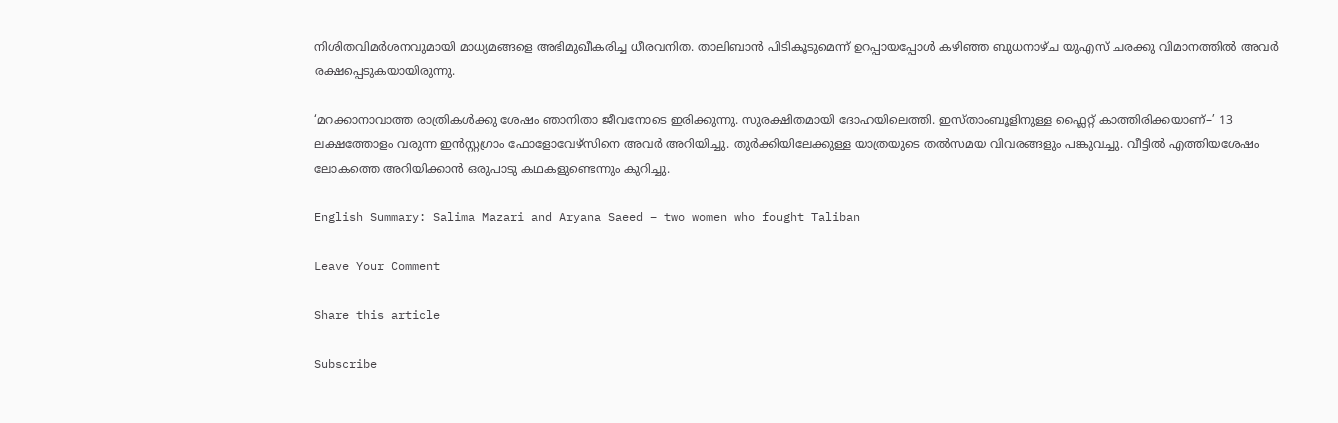നിശിതവിമർശനവുമായി മാധ്യമങ്ങളെ അഭിമുഖീകരിച്ച ധീരവനിത. താലിബാൻ പിടികൂടുമെന്ന് ഉറപ്പായപ്പോൾ കഴിഞ്ഞ ബുധനാഴ്ച യുഎസ് ചരക്കു വിമാനത്തിൽ അവർ രക്ഷപ്പെടുകയായിരുന്നു.

‘മറക്കാനാവാത്ത രാത്രികൾക്കു ശേഷം ഞാനിതാ ജീവനോടെ ഇരിക്കുന്നു. സുരക്ഷിതമായി ദോഹയിലെത്തി. ഇസ്താംബൂളിനുള്ള ഫ്ലൈറ്റ് കാത്തിരിക്കയാണ്–’ 13 ലക്ഷത്തോളം വരുന്ന ഇൻസ്റ്റഗ്രാം ഫോളോവേഴ്സിനെ അവർ അറിയിച്ചു. തുർക്കിയിലേക്കുള്ള യാത്രയുടെ തൽസമയ വിവരങ്ങളും പങ്കുവച്ചു. വീട്ടിൽ എത്തിയശേഷം ലോകത്തെ അറിയിക്കാൻ ഒരുപാടു കഥകളുണ്ടെന്നും കുറിച്ചു.

English Summary: Salima Mazari and Aryana Saeed – two women who fought Taliban

Leave Your Comment

Share this article

Subscribe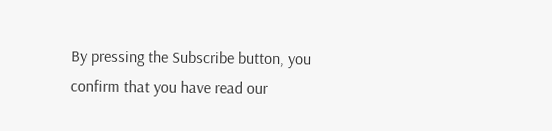By pressing the Subscribe button, you confirm that you have read our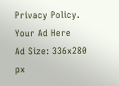Privacy Policy.
Your Ad Here
Ad Size: 336x280 px